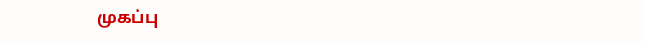முகப்பு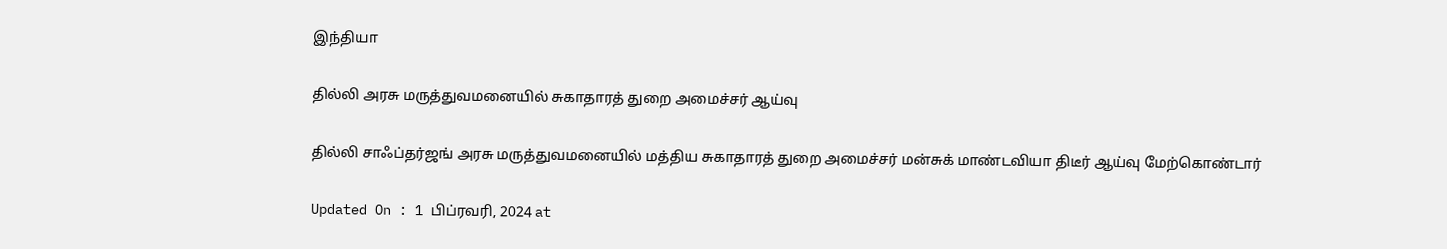இந்தியா

தில்லி அரசு மருத்துவமனையில் சுகாதாரத் துறை அமைச்சர் ஆய்வு

தில்லி சாஃப்தர்ஜங் அரசு மருத்துவமனையில் மத்திய சுகாதாரத் துறை அமைச்சர் மன்சுக் மாண்டவியா திடீர் ஆய்வு மேற்கொண்டார்

Updated On : 1 பிப்ரவரி, 2024 at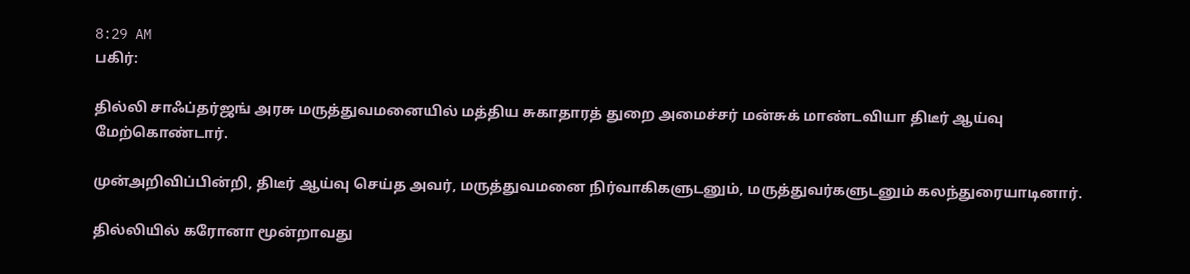8:29 AM
பகிர்:

தில்லி சாஃப்தர்ஜங் அரசு மருத்துவமனையில் மத்திய சுகாதாரத் துறை அமைச்சர் மன்சுக் மாண்டவியா திடீர் ஆய்வு மேற்கொண்டார்.

முன்அறிவிப்பின்றி, திடீர் ஆய்வு செய்த அவர், மருத்துவமனை நிர்வாகிகளுடனும், மருத்துவர்களுடனும் கலந்துரையாடினார்.

தில்லியில் கரோனா மூன்றாவது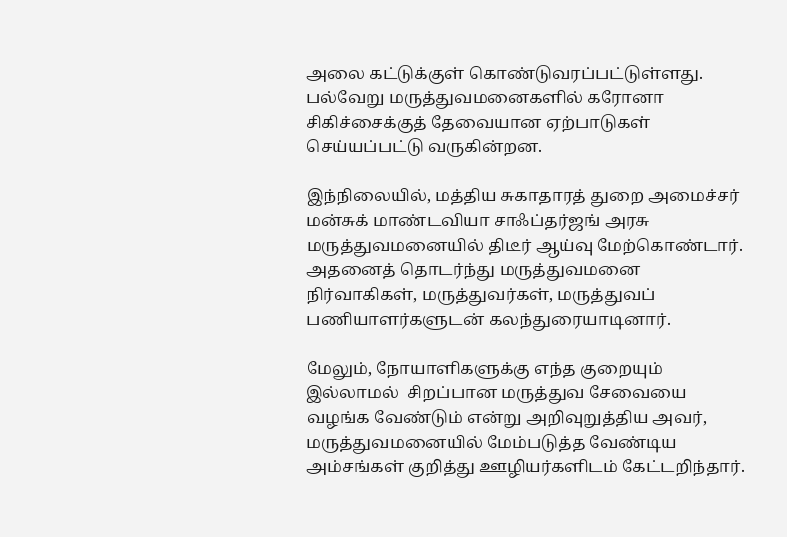அலை கட்டுக்குள் கொண்டுவரப்பட்டுள்ளது. பல்வேறு மருத்துவமனைகளில் கரோனா சிகிச்சைக்குத் தேவையான ஏற்பாடுகள் செய்யப்பட்டு வருகின்றன.

இந்நிலையில், மத்திய சுகாதாரத் துறை அமைச்சர் மன்சுக் மாண்டவியா சாஃப்தர்ஜங் அரசு மருத்துவமனையில் திடீர் ஆய்வு மேற்கொண்டார். அதனைத் தொடர்ந்து மருத்துவமனை நிர்வாகிகள், மருத்துவர்கள், மருத்துவப் பணியாளர்களுடன் கலந்துரையாடினார்.

மேலும், நோயாளிகளுக்கு எந்த குறையும் இல்லாமல்  சிறப்பான மருத்துவ சேவையை வழங்க வேண்டும் என்று அறிவுறுத்திய அவர்,  மருத்துவமனையில் மேம்படுத்த வேண்டிய அம்சங்கள் குறித்து ஊழியர்களிடம் கேட்டறிந்தார்.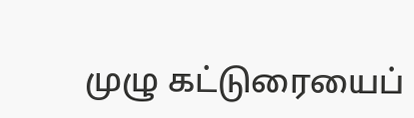முழு கட்டுரையைப்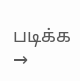படிக்க →